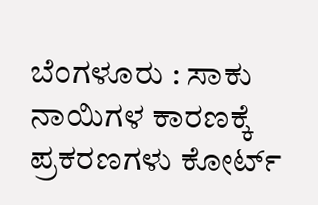ಬೆಂಗಳೂರು : ಸಾಕು ನಾಯಿಗಳ ಕಾರಣಕ್ಕೆ ಪ್ರಕರಣಗಳು ಕೋರ್ಟ್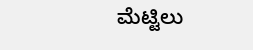ಮೆಟ್ಟಿಲು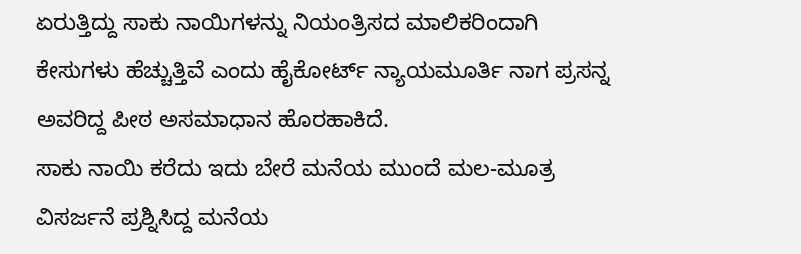ಏರುತ್ತಿದ್ದು ಸಾಕು ನಾಯಿಗಳನ್ನು ನಿಯಂತ್ರಿಸದ ಮಾಲಿಕರಿಂದಾಗಿ ಕೇಸುಗಳು ಹೆಚ್ಚುತ್ತಿವೆ ಎಂದು ಹೈಕೋರ್ಟ್ ನ್ಯಾಯಮೂರ್ತಿ ನಾಗ ಪ್ರಸನ್ನ ಅವರಿದ್ದ ಪೀಠ ಅಸಮಾಧಾನ ಹೊರಹಾಕಿದೆ.
ಸಾಕು ನಾಯಿ ಕರೆದು ಇದು ಬೇರೆ ಮನೆಯ ಮುಂದೆ ಮಲ-ಮೂತ್ರ ವಿಸರ್ಜನೆ ಪ್ರಶ್ನಿಸಿದ್ದ ಮನೆಯ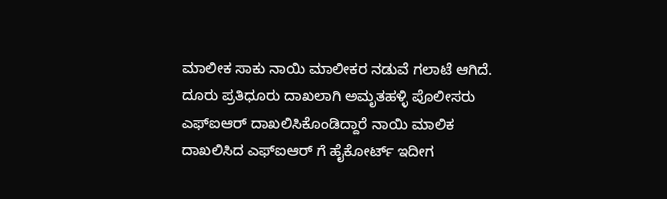ಮಾಲೀಕ ಸಾಕು ನಾಯಿ ಮಾಲೀಕರ ನಡುವೆ ಗಲಾಟೆ ಆಗಿದೆ. ದೂರು ಪ್ರತಿಧೂರು ದಾಖಲಾಗಿ ಅಮೃತಹಳ್ಳಿ ಪೊಲೀಸರು ಎಫ್ಐಆರ್ ದಾಖಲಿಸಿಕೊಂಡಿದ್ದಾರೆ ನಾಯಿ ಮಾಲಿಕ ದಾಖಲಿಸಿದ ಎಫ್ಐಆರ್ ಗೆ ಹೈಕೋರ್ಟ್ ಇದೀಗ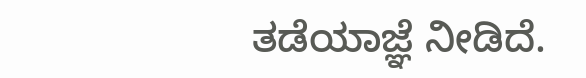ತಡೆಯಾಜ್ಞೆ ನೀಡಿದೆ.